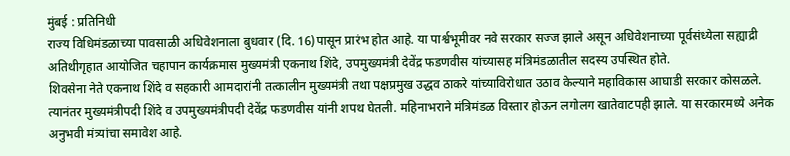मुंबई : प्रतिनिधी
राज्य विधिमंडळाच्या पावसाळी अधिवेशनाला बुधवार (दि. 16)पासून प्रारंभ होत आहे. या पार्श्वभूमीवर नवे सरकार सज्ज झाले असून अधिवेशनाच्या पूर्वसंध्येला सह्याद्री अतिथीगृहात आयोजित चहापान कार्यक्रमास मुख्यमंत्री एकनाथ शिंदे, उपमुख्यमंत्री देवेंद्र फडणवीस यांच्यासह मंत्रिमंडळातील सदस्य उपस्थित होते.
शिवसेना नेते एकनाथ शिंदे व सहकारी आमदारांनी तत्कालीन मुख्यमंत्री तथा पक्षप्रमुख उद्धव ठाकरे यांच्याविरोधात उठाव केल्याने महाविकास आघाडी सरकार कोसळले. त्यानंतर मुख्यमंत्रीपदी शिंदे व उपमुख्यमंत्रीपदी देवेंद्र फडणवीस यांनी शपथ घेतली. महिनाभराने मंत्रिमंडळ विस्तार होऊन लगोलग खातेवाटपही झाले. या सरकारमध्ये अनेक अनुभवी मंत्र्यांचा समावेश आहे.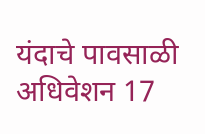यंदाचे पावसाळी अधिवेशन 17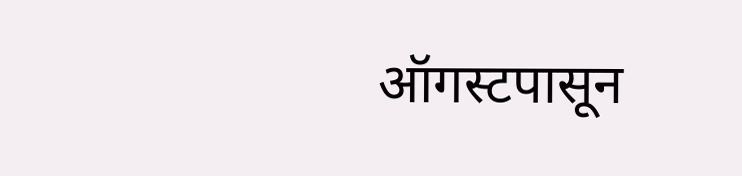ऑगस्टपासून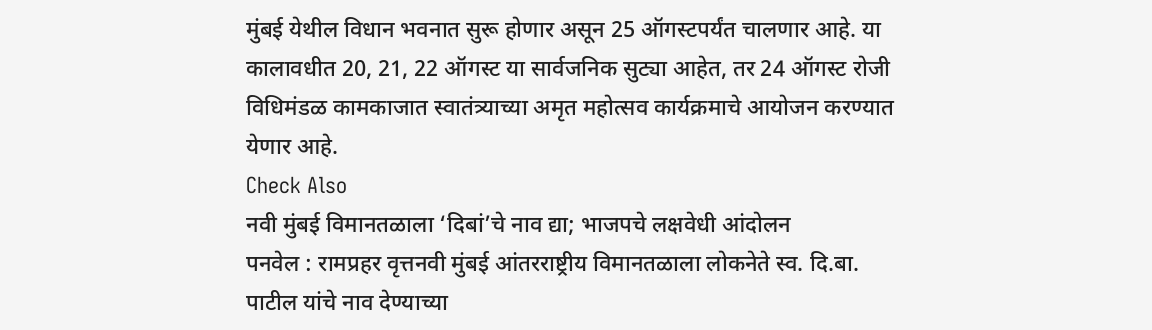मुंबई येथील विधान भवनात सुरू होणार असून 25 ऑगस्टपर्यंत चालणार आहे. या कालावधीत 20, 21, 22 ऑगस्ट या सार्वजनिक सुट्या आहेत, तर 24 ऑगस्ट रोजी विधिमंडळ कामकाजात स्वातंत्र्याच्या अमृत महोत्सव कार्यक्रमाचे आयोजन करण्यात येणार आहे.
Check Also
नवी मुंबई विमानतळाला ‘दिबां’चे नाव द्या; भाजपचे लक्षवेधी आंदोलन
पनवेल : रामप्रहर वृत्तनवी मुंबई आंतरराष्ट्रीय विमानतळाला लोकनेते स्व. दि.बा. पाटील यांचे नाव देण्याच्या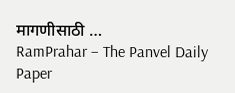मागणीसाठी …
RamPrahar – The Panvel Daily Paper